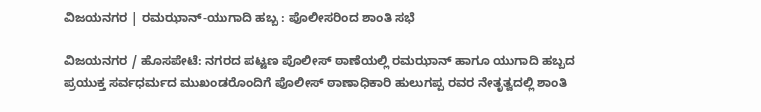ವಿಜಯನಗರ | ರಮಝಾನ್-ಯುಗಾದಿ ಹಬ್ಬ : ಪೊಲೀಸರಿಂದ ಶಾಂತಿ ಸಭೆ

ವಿಜಯನಗರ / ಹೊಸಪೇಟೆ: ನಗರದ ಪಟ್ಟಣ ಪೊಲೀಸ್ ಠಾಣೆಯಲ್ಲಿ ರಮಝಾನ್ ಹಾಗೂ ಯುಗಾದಿ ಹಬ್ಬದ ಪ್ರಯುಕ್ತ ಸರ್ವಧರ್ಮದ ಮುಖಂಡರೊಂದಿಗೆ ಪೊಲೀಸ್ ಠಾಣಾಧಿಕಾರಿ ಹುಲುಗಪ್ಪ ರವರ ನೇತೃತ್ವದಲ್ಲಿ ಶಾಂತಿ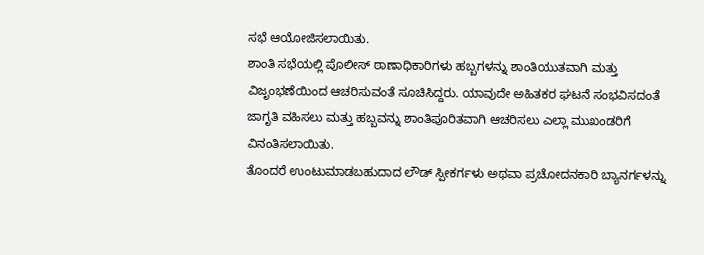ಸಭೆ ಆಯೋಜಿಸಲಾಯಿತು.
ಶಾಂತಿ ಸಭೆಯಲ್ಲಿ ಪೊಲೀಸ್ ಠಾಣಾಧಿಕಾರಿಗಳು ಹಬ್ಬಗಳನ್ನು ಶಾಂತಿಯುತವಾಗಿ ಮತ್ತು ವಿಜೃಂಭಣೆಯಿಂದ ಆಚರಿಸುವಂತೆ ಸೂಚಿಸಿದ್ದರು. ಯಾವುದೇ ಅಹಿತಕರ ಘಟನೆ ಸಂಭವಿಸದಂತೆ ಜಾಗೃತಿ ವಹಿಸಲು ಮತ್ತು ಹಬ್ಬವನ್ನು ಶಾಂತಿಪೂರಿತವಾಗಿ ಆಚರಿಸಲು ಎಲ್ಲಾ ಮುಖಂಡರಿಗೆ ವಿನಂತಿಸಲಾಯಿತು.
ತೊಂದರೆ ಉಂಟುಮಾಡಬಹುದಾದ ಲೌಡ್ ಸ್ಪೀಕರ್ಗಳು ಅಥವಾ ಪ್ರಚೋದನಕಾರಿ ಬ್ಯಾನರ್ಗಳನ್ನು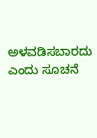ಅಳವಡಿಸಬಾರದು ಎಂದು ಸೂಚನೆ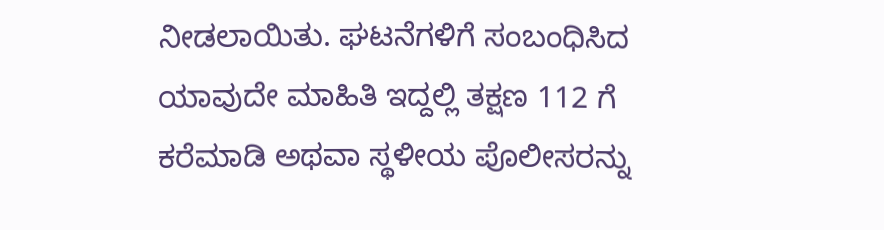ನೀಡಲಾಯಿತು. ಘಟನೆಗಳಿಗೆ ಸಂಬಂಧಿಸಿದ ಯಾವುದೇ ಮಾಹಿತಿ ಇದ್ದಲ್ಲಿ ತಕ್ಷಣ 112 ಗೆ ಕರೆಮಾಡಿ ಅಥವಾ ಸ್ಥಳೀಯ ಪೊಲೀಸರನ್ನು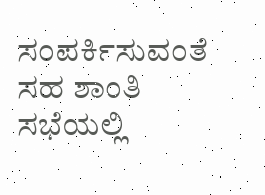ಸಂಪರ್ಕಿಸುವಂತೆ ಸಹ ಶಾಂತಿ ಸಭೆಯಲ್ಲಿ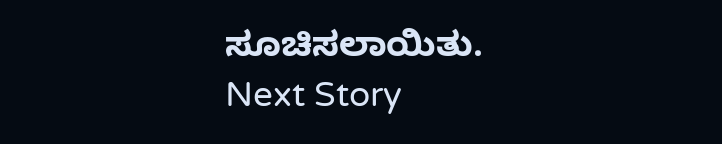ಸೂಚಿಸಲಾಯಿತು.
Next Story